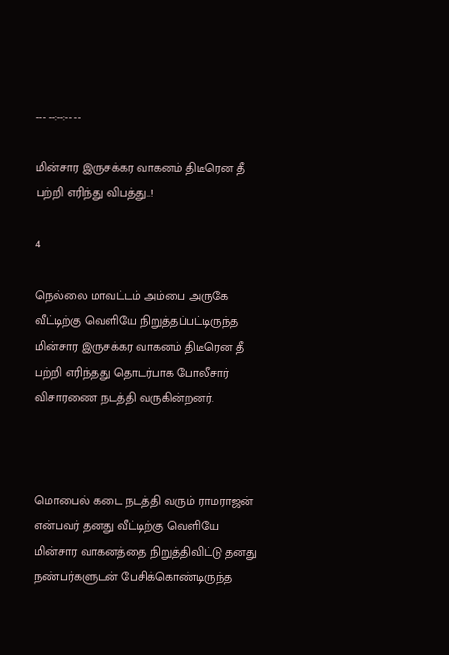--- --:--:-- --

மின்சார இருசக்கர வாகனம் திடீரென தீ பற்றி எரிந்து விபத்து..!

4

நெல்லை மாவட்டம் அம்பை அருகே வீட்டிற்கு வெளியே நிறுத்தப்பட்டிருந்த மின்சார இருசக்கர வாகனம் திடீரென தீ பற்றி எரிந்தது தொடர்பாக போலீசார் விசாரணை நடத்தி வருகின்றனர்.



மொபைல் கடை நடத்தி வரும் ராமராஜன் என்பவர் தனது வீட்டிற்கு வெளியே மின்சார வாகனத்தை நிறுத்திவிட்டு தனது நண்பர்களுடன் பேசிக்கொண்டிருந்த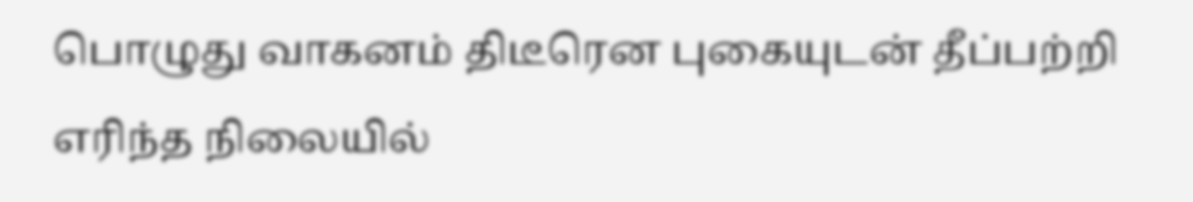பொழுது வாகனம் திடீரென புகையுடன் தீப்பற்றி எரிந்த நிலையில்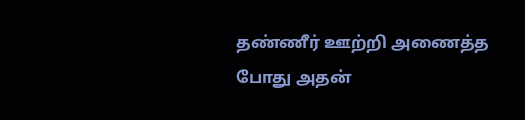தண்ணீர் ஊற்றி அணைத்த போது அதன்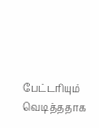பேட்டரியும் வெடித்ததாக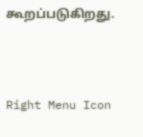கூறப்படுகிறது.



Right Menu Icon